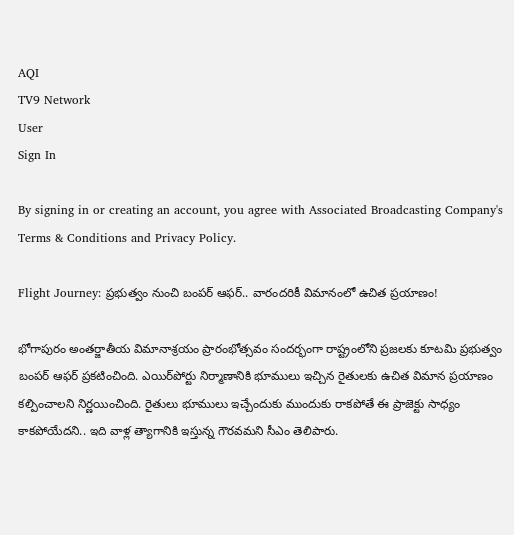AQI
TV9 Network
User
Sign In

By signing in or creating an account, you agree with Associated Broadcasting Company's Terms & Conditions and Privacy Policy.

Flight Journey: ప్రభుత్వం నుంచి బంపర్ ఆఫర్.. వారందరికీ విమానంలో ఉచిత ప్రయాణం!

భోగాపురం అంతర్జాతీయ విమానాశ్రయం ప్రారంభోత్సవం సందర్భంగా రాష్ట్రంలోని ప్రజలకు కూటమి ప్రభుత్వం బంపర్ ఆఫర్ ప్రకటించింది. ఎయిర్‌పోర్టు నిర్మాణానికి భూములు ఇచ్చిన రైతులకు ఉచిత విమాన ప్రయాణం కల్పించాలని నిర్ణయించింది. రైతులు భూములు ఇచ్చేందుకు ముందుకు రాకపోతే ఈ ప్రాజెక్టు సాధ్యం కాకపోయేదని.. ఇది వాళ్ల త్యాగానికి ఇస్తున్న గౌరవమని సీఎం తెలిపారు.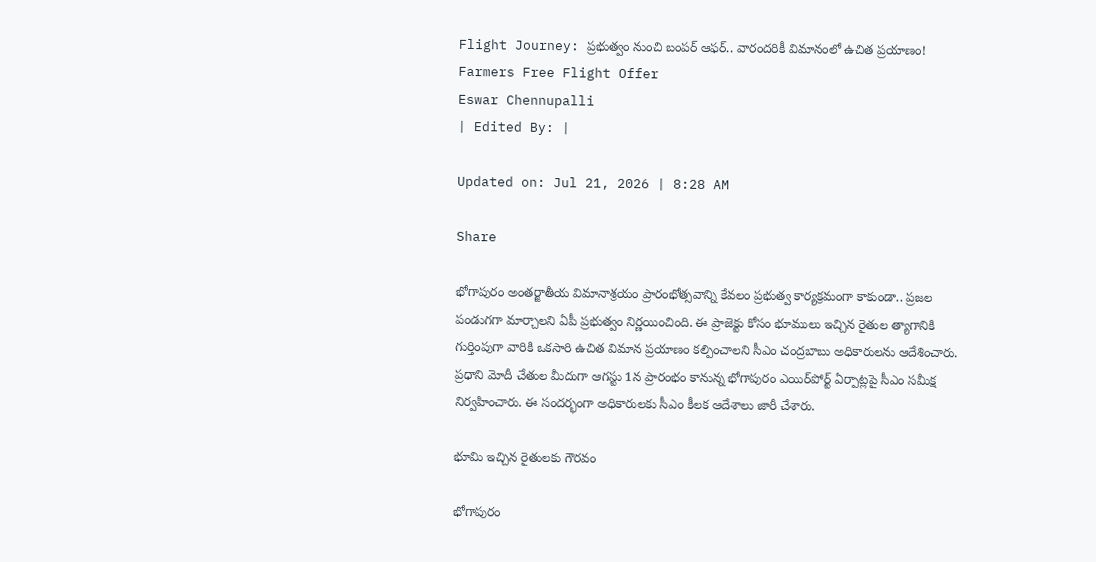Flight Journey: ప్రభుత్వం నుంచి బంపర్ ఆఫర్.. వారందరికీ విమానంలో ఉచిత ప్రయాణం!
Farmers Free Flight Offer
Eswar Chennupalli
| Edited By: |

Updated on: Jul 21, 2026 | 8:28 AM

Share

భోగాపురం అంతర్జాతీయ విమానాశ్రయం ప్రారంభోత్సవాన్ని కేవలం ప్రభుత్వ కార్యక్రమంగా కాకుండా.. ప్రజల పండుగగా మార్చాలని ఏపీ ప్రభుత్వం నిర్ణయించింది. ఈ ప్రాజెక్టు కోసం భూములు ఇచ్చిన రైతుల త్యాగానికి గుర్తింపుగా వారికి ఒకసారి ఉచిత విమాన ప్రయాణం కల్పించాలని సీఎం చంద్రబాబు అధికారులను ఆదేశించారు. ప్రధాని మోదీ చేతుల మీదుగా ఆగస్టు 1న ప్రారంభం కానున్న భోగాపురం ఎయిర్‌పోర్ట్ ఏర్పాట్లపై సీఎం సమీక్ష నిర్వహించారు. ఈ సందర్భంగా అధికారులకు సీఎం కీలక ఆదేశాలు జారీ చేశారు.

భూమి ఇచ్చిన రైతులకు గౌరవం

భోగాపురం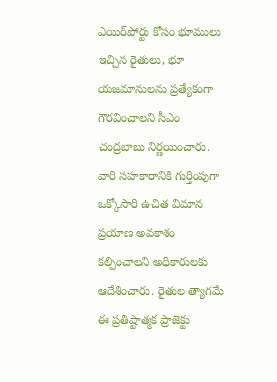ఎయిర్‌పోర్టు కోసం భూములు ఇచ్చిన రైతులు, భూ యజమానులను ప్రత్యేకంగా గౌరవించాలని సీఎం చంద్రబాబు నిర్ణయించారు. వారి సహకారానికి గుర్తింపుగా ఒక్కోసారి ఉచిత విమాన ప్రయాణ అవకాశం కల్పించాలని అధికారులకు ఆదేశించారు. రైతుల త్యాగమే ఈ ప్రతిష్టాత్మక ప్రాజెక్టు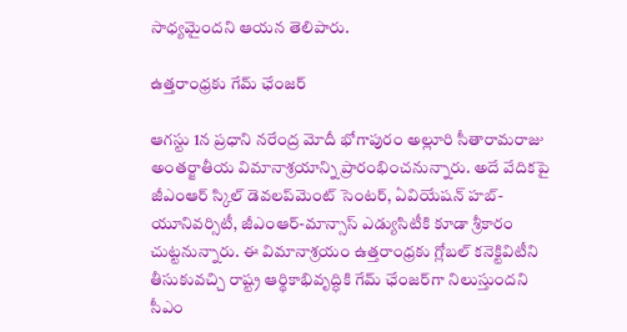సాధ్యమైందని ఆయన తెలిపారు.

ఉత్తరాంధ్రకు గేమ్ ఛేంజర్

ఆగస్టు 1న ప్రధాని నరేంద్ర మోదీ భోగాపురం అల్లూరి సీతారామరాజు అంతర్జాతీయ విమానాశ్రయాన్ని ప్రారంభించనున్నారు. అదే వేదికపై జీఎంఆర్ స్కిల్ డెవలప్‌మెంట్ సెంటర్, ఏవియేషన్ హబ్-యూనివర్సిటీ, జీఎంఆర్-మాన్సాస్ ఎడ్యుసిటీకి కూడా శ్రీకారం చుట్టనున్నారు. ఈ విమానాశ్రయం ఉత్తరాంధ్రకు గ్లోబల్ కనెక్టివిటీని తీసుకువచ్చి రాష్ట్ర ఆర్థికాభివృద్ధికి గేమ్ ఛేంజర్‌గా నిలుస్తుందని సీఎం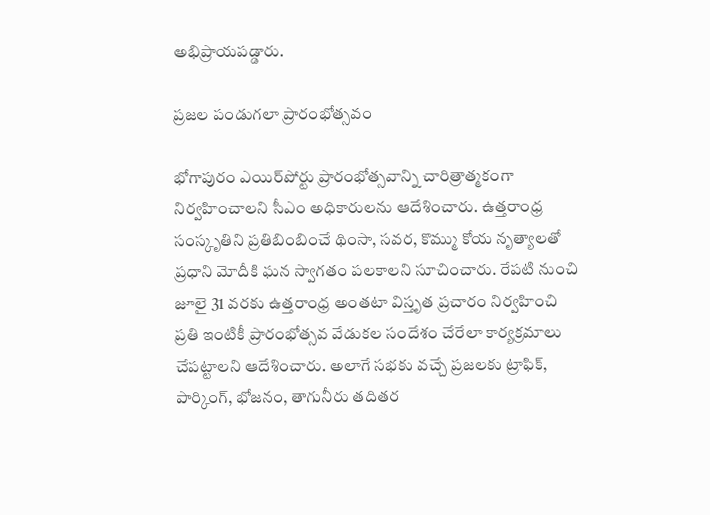అభిప్రాయపడ్డారు.

ప్రజల పండుగలా ప్రారంభోత్సవం

భోగాపురం ఎయిర్‌పోర్టు ప్రారంభోత్సవాన్ని చారిత్రాత్మకంగా నిర్వహించాలని సీఎం అధికారులను ఆదేశించారు. ఉత్తరాంధ్ర సంస్కృతిని ప్రతిబింబించే థింసా, సవర, కొమ్ము కోయ నృత్యాలతో ప్రధాని మోదీకి ఘన స్వాగతం పలకాలని సూచించారు. రేపటి నుంచి జూలై 31 వరకు ఉత్తరాంధ్ర అంతటా విస్తృత ప్రచారం నిర్వహించి ప్రతి ఇంటికీ ప్రారంభోత్సవ వేడుకల సందేశం చేరేలా కార్యక్రమాలు చేపట్టాలని ఆదేశించారు. అలాగే సభకు వచ్చే ప్రజలకు ట్రాఫిక్, పార్కింగ్, భోజనం, తాగునీరు తదితర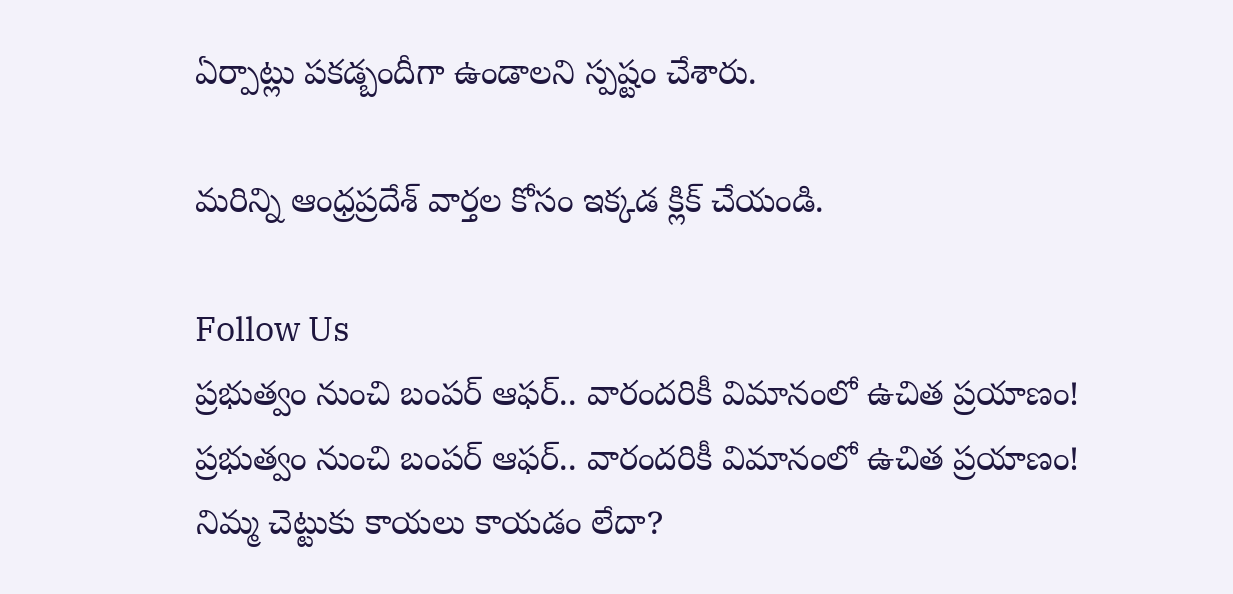ఏర్పాట్లు పకడ్బందీగా ఉండాలని స్పష్టం చేశారు.

మరిన్ని ఆంధ్రప్రదేశ్ వార్తల కోసం ఇక్కడ క్లిక్ చేయండి.

Follow Us
ప్రభుత్వం నుంచి బంపర్ ఆఫర్.. వారందరికీ విమానంలో ఉచిత ప్రయాణం!
ప్రభుత్వం నుంచి బంపర్ ఆఫర్.. వారందరికీ విమానంలో ఉచిత ప్రయాణం!
నిమ్మ చెట్టుకు కాయలు కాయడం లేదా?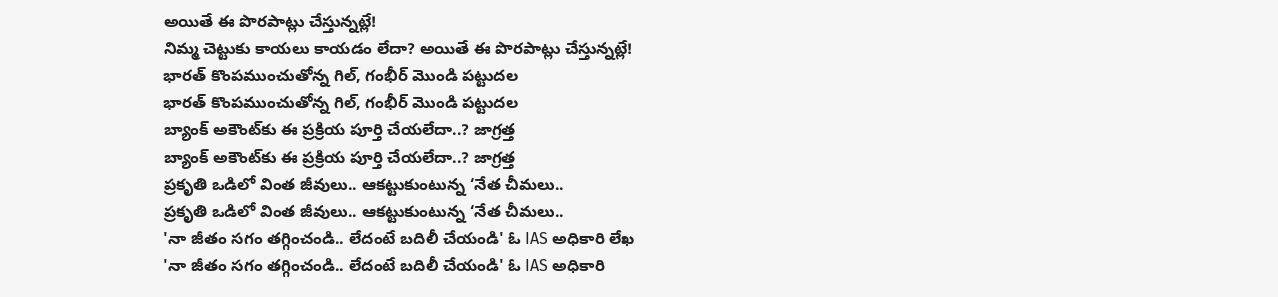అయితే ఈ పొరపాట్లు చేస్తున్నట్లే!
నిమ్మ చెట్టుకు కాయలు కాయడం లేదా? అయితే ఈ పొరపాట్లు చేస్తున్నట్లే!
భారత్ కొంపముంచుతోన్న గిల్, గంభీర్ మొండి పట్టుదల
భారత్ కొంపముంచుతోన్న గిల్, గంభీర్ మొండి పట్టుదల
బ్యాంక్ అకౌంట్‌కు ఈ ప్రక్రియ పూర్తి చేయలేదా..? జాగ్రత్త
బ్యాంక్ అకౌంట్‌కు ఈ ప్రక్రియ పూర్తి చేయలేదా..? జాగ్రత్త
ప్రకృతి ఒడిలో వింత జీవులు.. ఆకట్టుకుంటున్న ‘నేత చీమలు..
ప్రకృతి ఒడిలో వింత జీవులు.. ఆకట్టుకుంటున్న ‘నేత చీమలు..
'నా జీతం సగం తగ్గించండి.. లేదంటే బదిలీ చేయండి' ఓ IAS అధికారి లేఖ
'నా జీతం సగం తగ్గించండి.. లేదంటే బదిలీ చేయండి' ఓ IAS అధికారి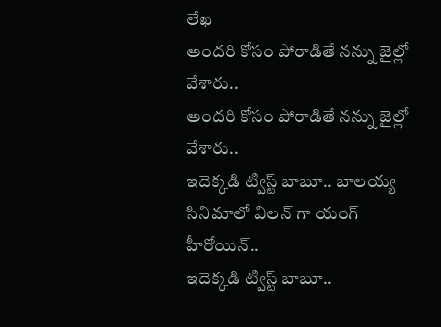లేఖ
అందరి కోసం పోరాడితే నన్ను జైల్లో వేశారు..
అందరి కోసం పోరాడితే నన్ను జైల్లో వేశారు..
ఇదెక్కడి ట్విస్ట్ బాబూ.. బాలయ్య సినిమాలో విలన్ గా యంగ్ హీరోయిన్..
ఇదెక్కడి ట్విస్ట్ బాబూ..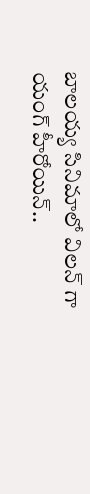బాలయ్య సినిమాలో విలన్ గా యంగ్ హీరోయిన్..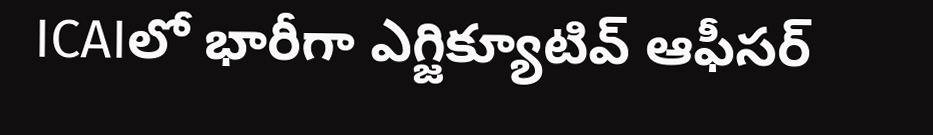ICAIలో భారీగా ఎగ్జిక్యూటివ్ ఆఫీసర్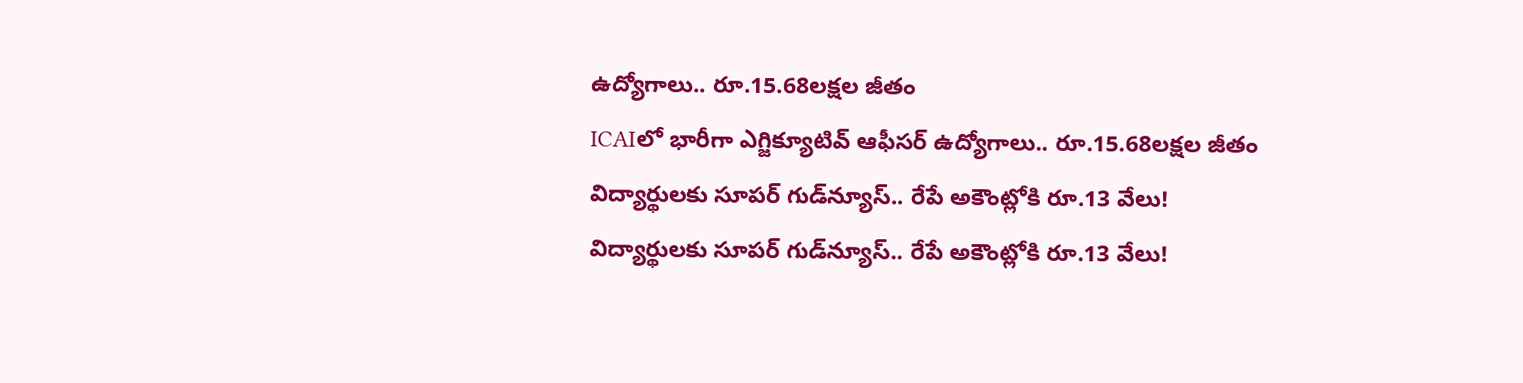ఉద్యోగాలు.. రూ.15.68లక్షల జీతం
ICAIలో భారీగా ఎగ్జిక్యూటివ్ ఆఫీసర్ ఉద్యోగాలు.. రూ.15.68లక్షల జీతం
విద్యార్థులకు సూపర్ గుడ్‌న్యూస్.. రేపే అకౌంట్లోకి రూ.13 వేలు!
విద్యార్థులకు సూపర్ గుడ్‌న్యూస్.. రేపే అకౌంట్లోకి రూ.13 వేలు!